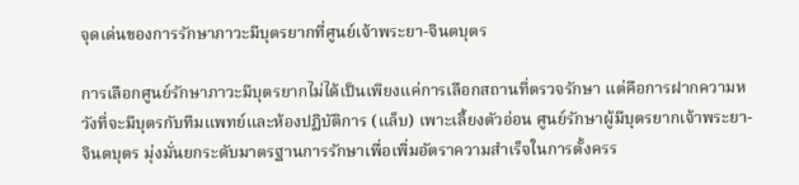จุดเด่นของการรักษาภาวะมีบุตรยากที่ศูนย์เจ้าพระยา-จินตบุตร

การเลือกศูนย์รักษาภาวะมีบุตรยากไม่ได้เป็นเพียงแค่การเลือกสถานที่ตรวจรักษา แต่คือการฝากความหวังที่จะมีบุตรกับทีมแพทย์และห้องปฏิบัติการ (แล็บ) เพาะเลี้ยงตัวอ่อน ศูนย์รักษาผู้มีบุตรยากเจ้าพระยา-จินตบุตร มุ่งมั่นยกระดับมาตรฐานการรักษาเพื่อเพิ่มอัตราความสำเร็จในการตั้งครร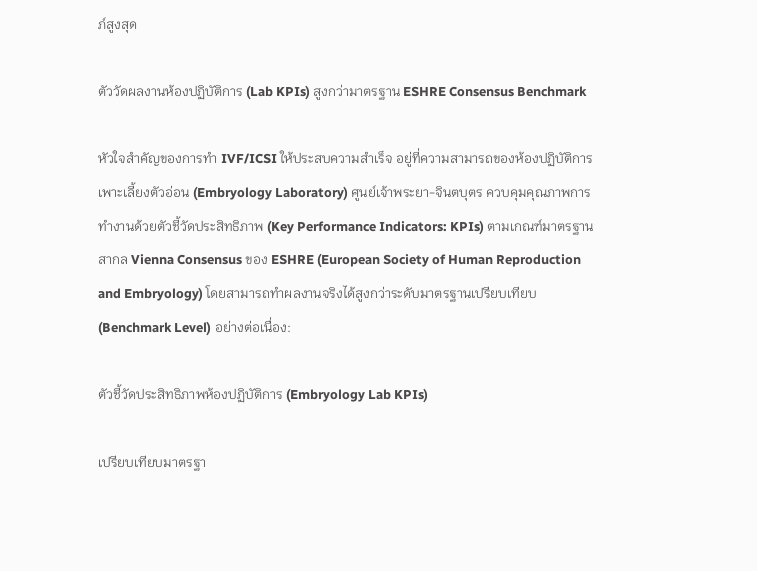ภ์สูงสุด

ตัววัดผลงานห้องปฏิบัติการ (Lab KPIs) สูงกว่ามาตรฐาน ESHRE Consensus Benchmark

หัวใจสำคัญของการทำ IVF/ICSI ให้ประสบความสำเร็จ อยู่ที่ความสามารถของห้องปฏิบัติการเพาะเลี้ยงตัวอ่อน (Embryology Laboratory) ศูนย์เจ้าพระยา-จินตบุตร ควบคุมคุณภาพการทำงานด้วยตัวชี้วัดประสิทธิภาพ (Key Performance Indicators: KPIs) ตามเกณฑ์มาตรฐานสากล Vienna Consensus ของ ESHRE (European Society of Human Reproduction and Embryology) โดยสามารถทำผลงานจริงได้สูงกว่าระดับมาตรฐานเปรียบเทียบ (Benchmark Level) อย่างต่อเนื่อง:

ตัวชี้วัดประสิทธิภาพห้องปฏิบัติการ (Embryology Lab KPIs)

เปรียบเทียบมาตรฐา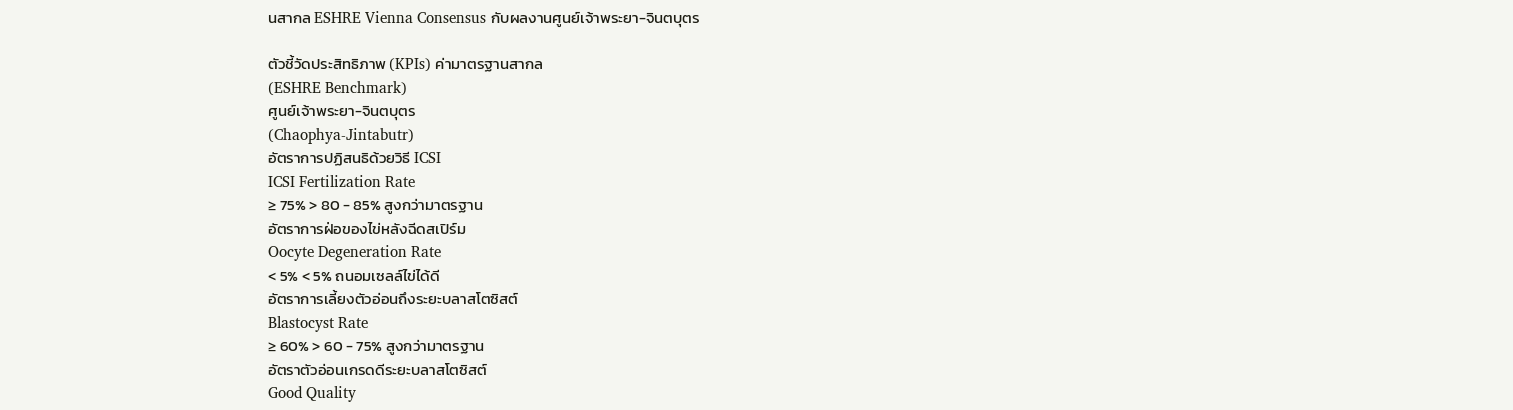นสากล ESHRE Vienna Consensus กับผลงานศูนย์เจ้าพระยา-จินตบุตร

ตัวชี้วัดประสิทธิภาพ (KPIs) ค่ามาตรฐานสากล
(ESHRE Benchmark)
ศูนย์เจ้าพระยา-จินตบุตร
(Chaophya-Jintabutr)
อัตราการปฏิสนธิด้วยวิธี ICSI
ICSI Fertilization Rate
≥ 75% > 80 - 85% สูงกว่ามาตรฐาน
อัตราการฝ่อของไข่หลังฉีดสเปิร์ม
Oocyte Degeneration Rate
< 5% < 5% ถนอมเซลล์ไข่ได้ดี
อัตราการเลี้ยงตัวอ่อนถึงระยะบลาสโตซิสต์
Blastocyst Rate
≥ 60% > 60 - 75% สูงกว่ามาตรฐาน
อัตราตัวอ่อนเกรดดีระยะบลาสโตซิสต์
Good Quality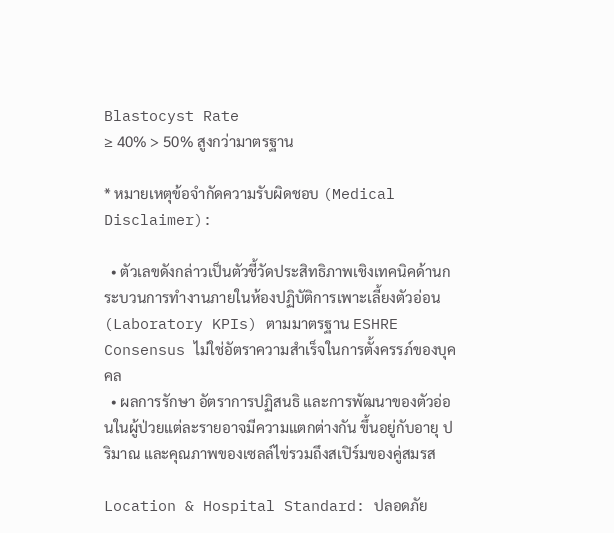Blastocyst Rate
≥ 40% > 50% สูงกว่ามาตรฐาน

* หมายเหตุข้อจำกัดความรับผิดชอบ (Medical Disclaimer):

  • ตัวเลขดังกล่าวเป็นตัวชี้วัดประสิทธิภาพเชิงเทคนิคด้านกระบวนการทำงานภายในห้องปฏิบัติการเพาะเลี้ยงตัวอ่อน (Laboratory KPIs) ตามมาตรฐาน ESHRE Consensus ไม่ใช่อัตราความสำเร็จในการตั้งครรภ์ของบุคคล
  • ผลการรักษา อัตราการปฏิสนธิ และการพัฒนาของตัวอ่อนในผู้ป่วยแต่ละรายอาจมีความแตกต่างกัน ขึ้นอยู่กับอายุ ปริมาณ และคุณภาพของเซลล์ไข่รวมถึงสเปิร์มของคู่สมรส

Location & Hospital Standard: ปลอดภัย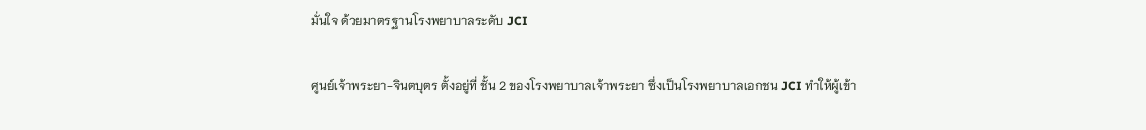มั่นใจ ด้วยมาตรฐานโรงพยาบาลระดับ JCI

ศูนย์เจ้าพระยา-จินตบุตร ตั้งอยู่ที่ ชั้น 2 ของโรงพยาบาลเจ้าพระยา ซึ่งเป็นโรงพยาบาลเอกชน JCI ทำให้ผู้เข้า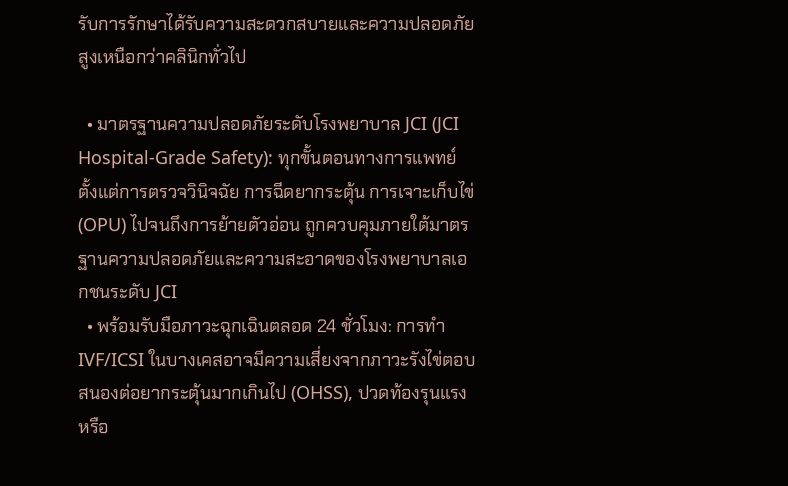รับการรักษาได้รับความสะดวกสบายและความปลอดภัยสูงเหนือกว่าคลินิกทั่วไป

  • มาตรฐานความปลอดภัยระดับโรงพยาบาล JCI (JCI Hospital-Grade Safety): ทุกขั้นตอนทางการแพทย์ ตั้งแต่การตรวจวินิจฉัย การฉีดยากระตุ้น การเจาะเก็บไข่ (OPU) ไปจนถึงการย้ายตัวอ่อน ถูกควบคุมภายใต้มาตรฐานความปลอดภัยและความสะอาดของโรงพยาบาลเอกชนระดับ JCI
  • พร้อมรับมือภาวะฉุกเฉินตลอด 24 ชั่วโมง: การทำ IVF/ICSI ในบางเคสอาจมีความเสี่ยงจากภาวะรังไข่ตอบสนองต่อยากระตุ้นมากเกินไป (OHSS), ปวดท้องรุนแรง หรือ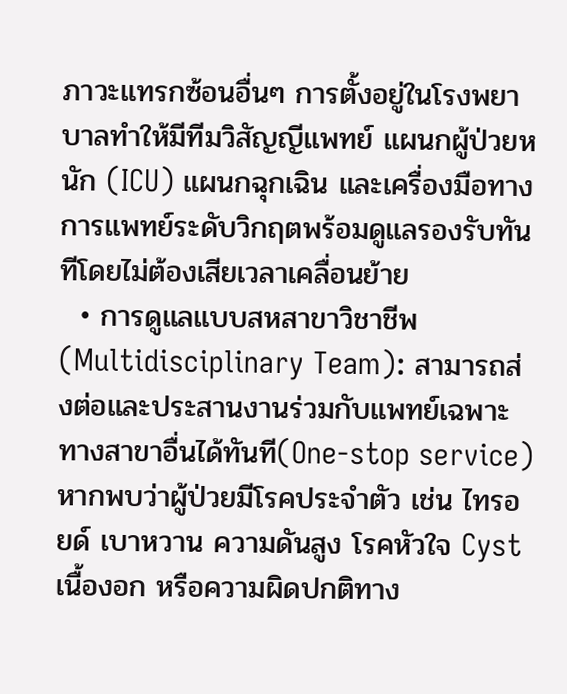ภาวะแทรกซ้อนอื่นๆ การตั้งอยู่ในโรงพยาบาลทำให้มีทีมวิสัญญีแพทย์ แผนกผู้ป่วยหนัก (ICU) แผนกฉุกเฉิน และเครื่องมือทางการแพทย์ระดับวิกฤตพร้อมดูแลรองรับทันทีโดยไม่ต้องเสียเวลาเคลื่อนย้าย
  • การดูแลแบบสหสาขาวิชาชีพ (Multidisciplinary Team): สามารถส่งต่อและประสานงานร่วมกับแพทย์เฉพาะทางสาขาอื่นได้ทันที(One-stop service) หากพบว่าผู้ป่วยมีโรคประจำตัว เช่น ไทรอยด์ เบาหวาน ความดันสูง โรคหัวใจ Cyst เนื้องอก หรือความผิดปกติทาง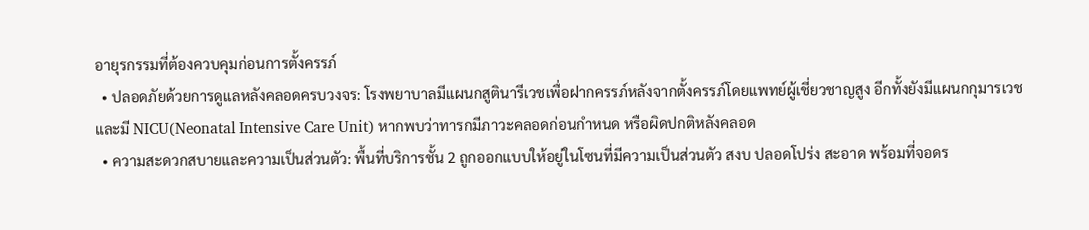อายุรกรรมที่ต้องควบคุมก่อนการตั้งครรภ์
  • ปลอดภัยด้วยการดูแลหลังคลอดครบวงจร: โรงพยาบาลมีแผนกสูตินารีเวชเพื่อฝากครรภ์หลังจากตั้งครรภ์โดยแพทย์ผู้เชี่ยวชาญสูง อีกทั้งยังมีแผนกกุมารเวช และมี NICU(Neonatal Intensive Care Unit) หากพบว่าทารกมีภาวะคลอดก่อนกำหนด หรือผิดปกติหลังคลอด
  • ความสะดวกสบายและความเป็นส่วนตัว: พื้นที่บริการชั้น 2 ถูกออกแบบให้อยู่ในโซนที่มีความเป็นส่วนตัว สงบ ปลอดโปร่ง สะอาด พร้อมที่จอดร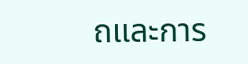ถและการ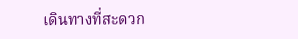เดินทางที่สะดวก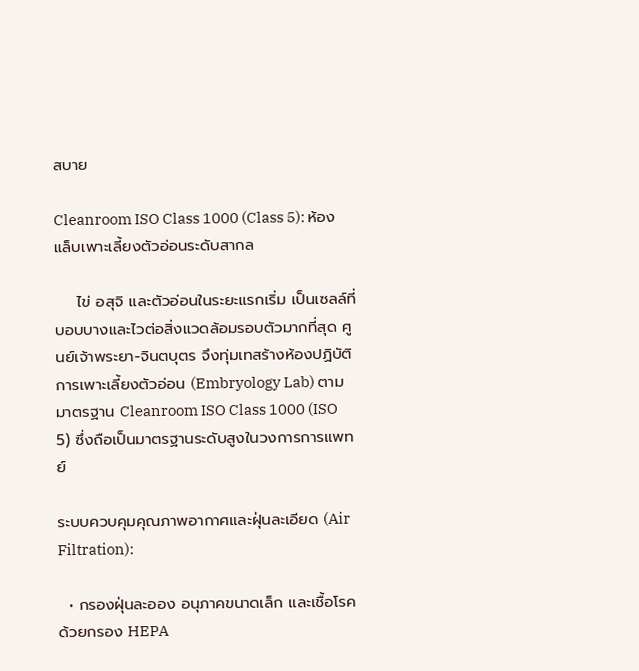สบาย

Cleanroom ISO Class 1000 (Class 5): ห้องแล็บเพาะเลี้ยงตัวอ่อนระดับสากล

    ไข่ อสุจิ และตัวอ่อนในระยะแรกเริ่ม เป็นเซลล์ที่บอบบางและไวต่อสิ่งแวดล้อมรอบตัวมากที่สุด ศูนย์เจ้าพระยา-จินตบุตร จึงทุ่มเทสร้างห้องปฏิบัติการเพาะเลี้ยงตัวอ่อน (Embryology Lab) ตามมาตรฐาน Cleanroom ISO Class 1000 (ISO 5) ซึ่งถือเป็นมาตรฐานระดับสูงในวงการการแพทย์

ระบบควบคุมคุณภาพอากาศและฝุ่นละเอียด (Air Filtration):

  • กรองฝุ่นละออง อนุภาคขนาดเล็ก และเชื้อโรคด้วยกรอง HEPA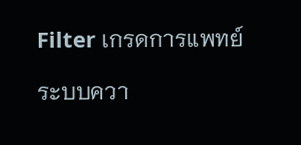Filter เกรดการแพทย์

ระบบควา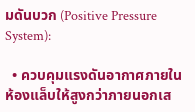มดันบวก (Positive Pressure System):

  • ควบคุมแรงดันอากาศภายในห้องแล็บให้สูงกว่าภายนอกเส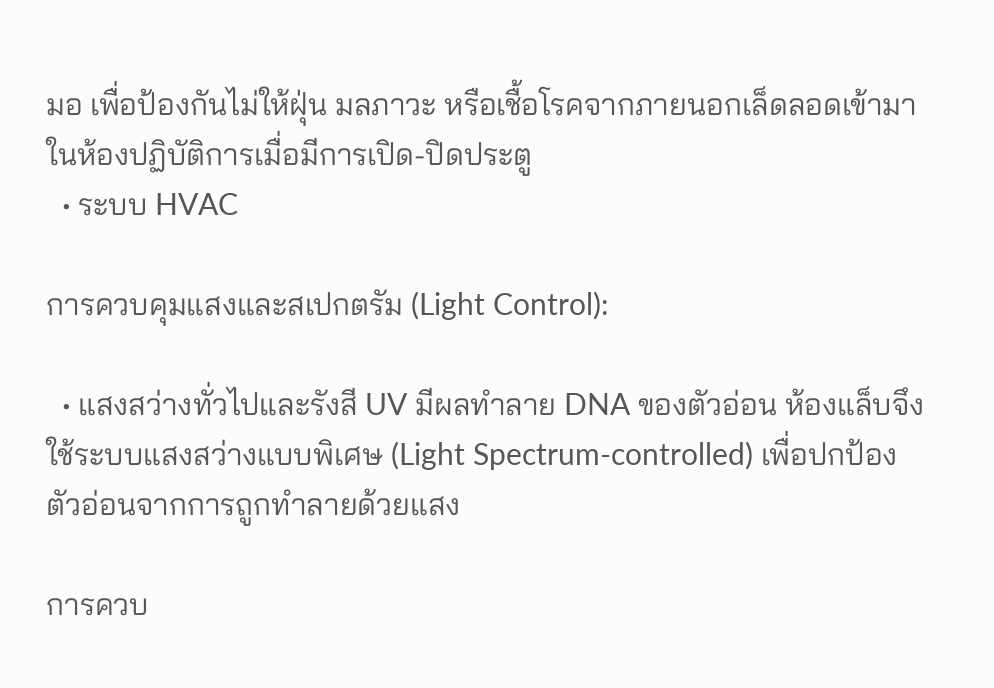มอ เพื่อป้องกันไม่ให้ฝุ่น มลภาวะ หรือเชื้อโรคจากภายนอกเล็ดลอดเข้ามาในห้องปฏิบัติการเมื่อมีการเปิด-ปิดประตู
  • ระบบ HVAC

การควบคุมแสงและสเปกตรัม (Light Control):

  • แสงสว่างทั่วไปและรังสี UV มีผลทำลาย DNA ของตัวอ่อน ห้องแล็บจึงใช้ระบบแสงสว่างแบบพิเศษ (Light Spectrum-controlled) เพื่อปกป้องตัวอ่อนจากการถูกทำลายด้วยแสง

การควบ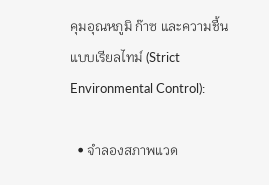คุมอุณหภูมิ ก๊าซ และความชื้นแบบเรียลไทม์ (Strict Environmental Control):

  • จำลองสภาพแวด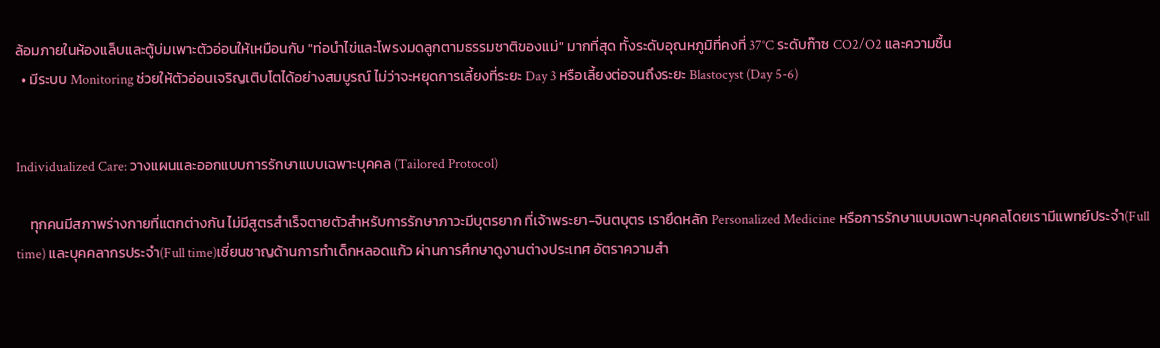ล้อมภายในห้องแล็บและตู้บ่มเพาะตัวอ่อนให้เหมือนกับ "ท่อนำไข่และโพรงมดลูกตามธรรมชาติของแม่" มากที่สุด ทั้งระดับอุณหภูมิที่คงที่ 37°C ระดับก๊าซ CO2/O2 และความชื้น
  • มีระบบ Monitoring ช่วยให้ตัวอ่อนเจริญเติบโตได้อย่างสมบูรณ์ ไม่ว่าจะหยุดการเลี้ยงที่ระยะ Day 3 หรือเลี้ยงต่อจนถึงระยะ Blastocyst (Day 5-6)


Individualized Care: วางแผนและออกแบบการรักษาแบบเฉพาะบุคคล (Tailored Protocol)

    ทุกคนมีสภาพร่างกายที่แตกต่างกัน ไม่มีสูตรสำเร็จตายตัวสำหรับการรักษาภาวะมีบุตรยาก ที่เจ้าพระยา-จินตบุตร เรายึดหลัก Personalized Medicine หรือการรักษาแบบเฉพาะบุคคลโดยเรามีแพทย์ประจำ(Full time) และบุคคลากรประจำ(Full time)เชี่ยนชาญด้านการทำเด็กหลอดแก้ว ผ่านการศึกษาดูงานต่างประเทศ อัตราความสำ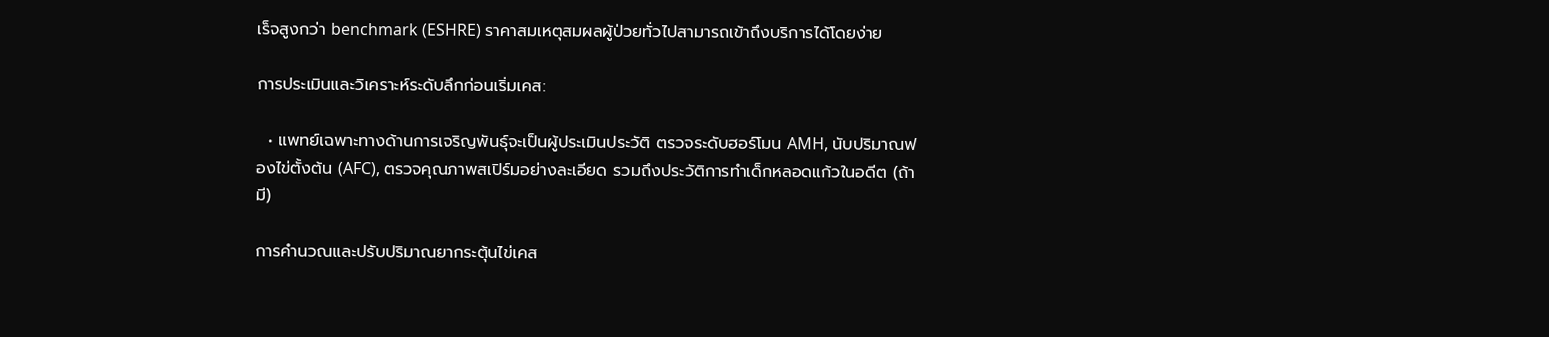เร็จสูงกว่า benchmark (ESHRE) ราคาสมเหตุสมผลผู้ป่วยทั่วไปสามารถเข้าถึงบริการได้โดยง่าย

การประเมินและวิเคราะห์ระดับลึกก่อนเริ่มเคส:

  • แพทย์เฉพาะทางด้านการเจริญพันธุ์จะเป็นผู้ประเมินประวัติ ตรวจระดับฮอร์โมน AMH, นับปริมาณฟองไข่ตั้งต้น (AFC), ตรวจคุณภาพสเปิร์มอย่างละเอียด รวมถึงประวัติการทำเด็กหลอดแก้วในอดีต (ถ้ามี)

การคำนวณและปรับปริมาณยากระตุ้นไข่เคส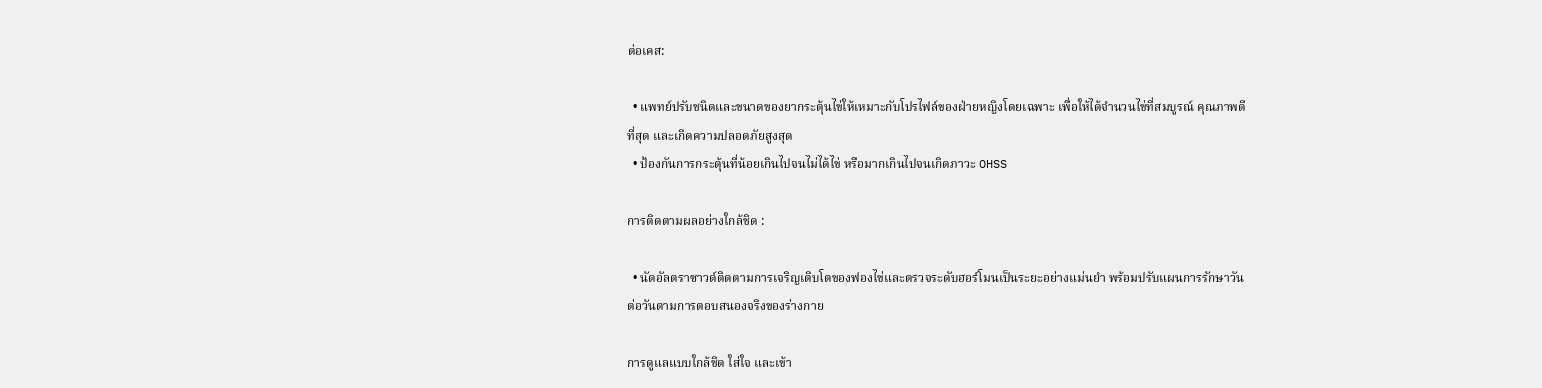ต่อเคส:

  • แพทย์ปรับชนิดและขนาดของยากระตุ้นไข่ให้เหมาะกับโปรไฟล์ของฝ่ายหญิงโดยเฉพาะ เพื่อให้ได้จำนวนไข่ที่สมบูรณ์ คุณภาพดีที่สุด และเกิดความปลอดภัยสูงสุด
  • ป้องกันการกระตุ้นที่น้อยเกินไปจนไม่ได้ไข่ หรือมากเกินไปจนเกิดภาวะ OHSS

การติดตามผลอย่างใกล้ชิด :

  • นัดอัลตราซาวด์ติดตามการเจริญเติบโตของฟองไข่และตรวจระดับฮอร์โมนเป็นระยะอย่างแม่นยำ พร้อมปรับแผนการรักษาวันต่อวันตามการตอบสนองจริงของร่างกาย

การดูแลแบบใกล้ชิด ใส่ใจ และเข้า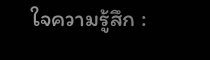ใจความรู้สึก :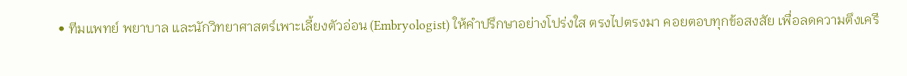• ทีมแพทย์ พยาบาล และนักวิทยาศาสตร์เพาะเลี้ยงตัวอ่อน (Embryologist) ให้คำปรึกษาอย่างโปร่งใส ตรงไปตรงมา คอยตอบทุกข้อสงสัย เพื่อลดความตึงเครี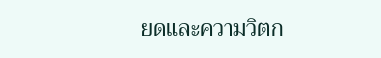ยดและความวิตก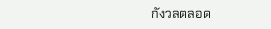กังวลตลอด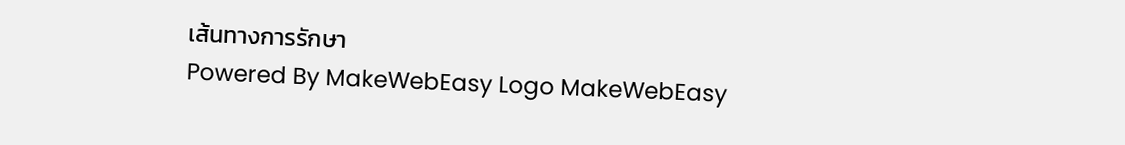เส้นทางการรักษา
Powered By MakeWebEasy Logo MakeWebEasy